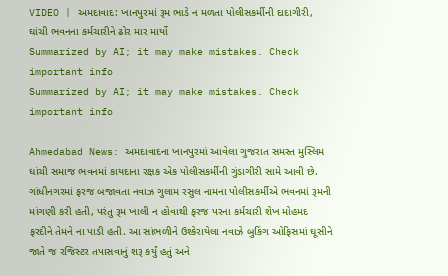VIDEO | અમદાવાદ: ખાનપુરમાં રૂમ ભાડે ન મળતા પોલીસકર્મીની દાદાગીરી, ઘાંચી ભવનના કર્મચારીને ઢોર માર માર્યો
Summarized by AI; it may make mistakes. Check important info
Summarized by AI; it may make mistakes. Check important info

Ahmedabad News: અમદાવાદના ખાનપુરમાં આવેલા ગુજરાત સમસ્ત મુસ્લિમ ઘાંચી સમાજ ભવનમાં કાયદાના રક્ષક એક પોલીસકર્મીની ગુંડાગીરી સામે આવી છે. ગાંધીનગરમાં ફરજ બજાવતા નવાઝ ગુલામ રસુલ નામના પોલીસકર્મીએ ભવનમાં રૂમની માંગણી કરી હતી, પરંતુ રૂમ ખાલી ન હોવાથી ફરજ પરના કર્મચારી શેખ મોહમદ ફરદીને તેમને ના પાડી હતી. આ સાંભળીને ઉશ્કેરાયેલા નવાઝે બુકિંગ ઓફિસમાં ઘૂસીને જાતે જ રજિસ્ટર તપાસવાનું શરૂ કર્યું હતું અને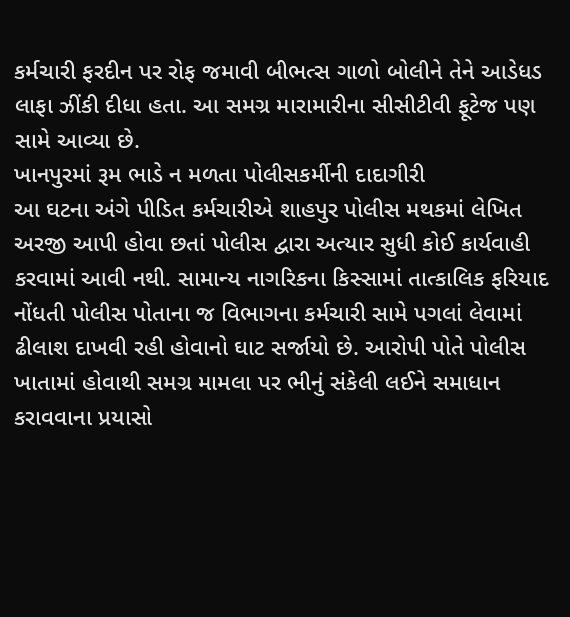કર્મચારી ફરદીન પર રોફ જમાવી બીભત્સ ગાળો બોલીને તેને આડેધડ લાફા ઝીંકી દીધા હતા. આ સમગ્ર મારામારીના સીસીટીવી ફૂટેજ પણ સામે આવ્યા છે.
ખાનપુરમાં રૂમ ભાડે ન મળતા પોલીસકર્મીની દાદાગીરી
આ ઘટના અંગે પીડિત કર્મચારીએ શાહપુર પોલીસ મથકમાં લેખિત અરજી આપી હોવા છતાં પોલીસ દ્વારા અત્યાર સુધી કોઈ કાર્યવાહી કરવામાં આવી નથી. સામાન્ય નાગરિકના કિસ્સામાં તાત્કાલિક ફરિયાદ નોંધતી પોલીસ પોતાના જ વિભાગના કર્મચારી સામે પગલાં લેવામાં ઢીલાશ દાખવી રહી હોવાનો ઘાટ સર્જાયો છે. આરોપી પોતે પોલીસ ખાતામાં હોવાથી સમગ્ર મામલા પર ભીનું સંકેલી લઈને સમાધાન કરાવવાના પ્રયાસો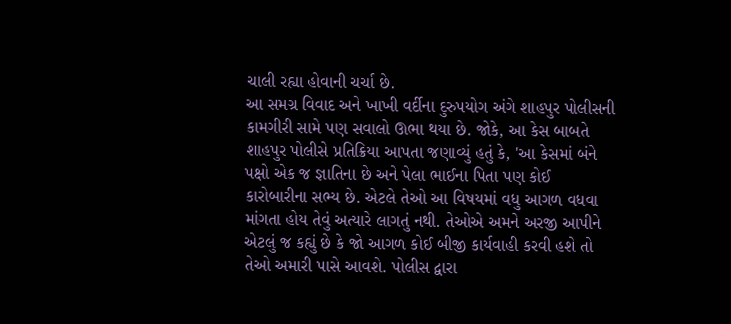ચાલી રહ્યા હોવાની ચર્ચા છે.
આ સમગ્ર વિવાદ અને ખાખી વર્દીના દુરુપયોગ અંગે શાહપુર પોલીસની કામગીરી સામે પણ સવાલો ઊભા થયા છે. જોકે, આ કેસ બાબતે શાહપુર પોલીસે પ્રતિક્રિયા આપતા જણાવ્યું હતું કે, 'આ કેસમાં બંને પક્ષો એક જ જ્ઞાતિના છે અને પેલા ભાઈના પિતા પણ કોઈ કારોબારીના સભ્ય છે. એટલે તેઓ આ વિષયમાં વધુ આગળ વધવા માંગતા હોય તેવું અત્યારે લાગતું નથી. તેઓએ અમને અરજી આપીને એટલું જ કહ્યું છે કે જો આગળ કોઈ બીજી કાર્યવાહી કરવી હશે તો તેઓ અમારી પાસે આવશે. પોલીસ દ્વારા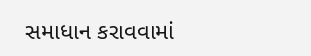સમાધાન કરાવવામાં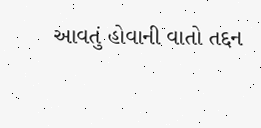આવતું હોવાની વાતો તદ્દન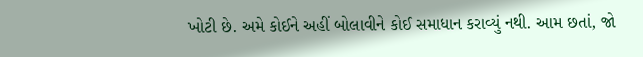ખોટી છે. અમે કોઈને અહીં બોલાવીને કોઈ સમાધાન કરાવ્યું નથી. આમ છતાં, જો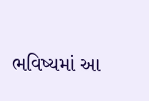ભવિષ્યમાં આ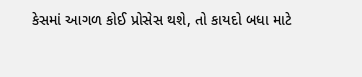કેસમાં આગળ કોઈ પ્રોસેસ થશે, તો કાયદો બધા માટે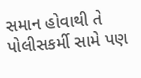સમાન હોવાથી તે પોલીસકર્મી સામે પણ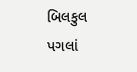બિલકુલ પગલાં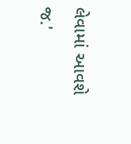લેવામાં આવશે જ.'